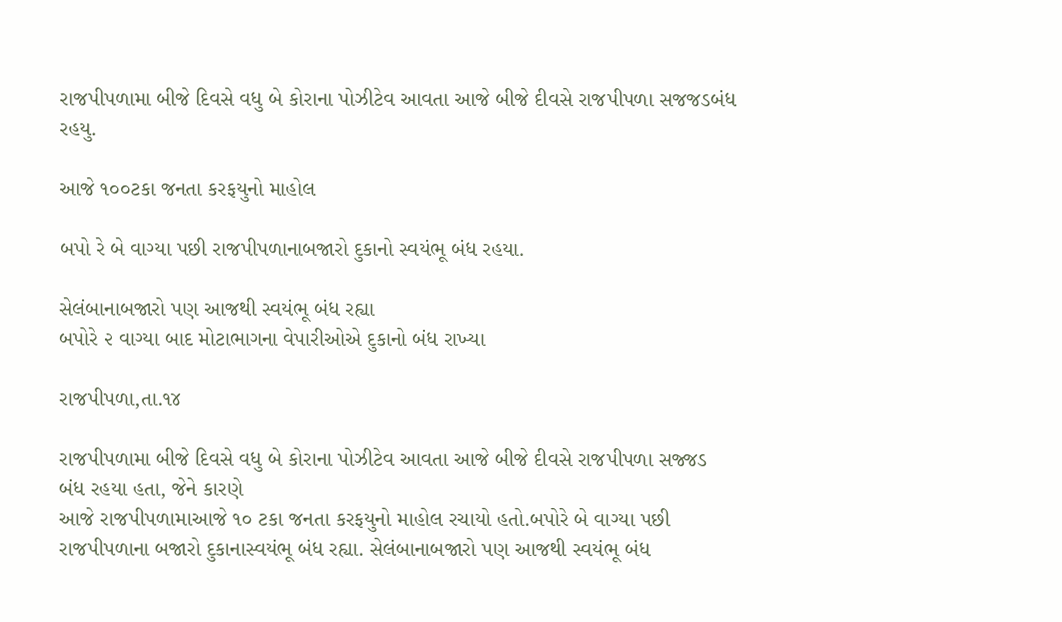રાજપીપળામા બીજે દિવસે વધુ બે કોરાના પોઝીટેવ આવતા આજે બીજે દીવસે રાજપીપળા સજજડબંધ રહયુ.

આજે ૧૦૦ટકા જનતા કરફયુનો માહોલ

બપો રે બે વાગ્યા પછી રાજપીપળાનાબજારો દુકાનો સ્વયંભૂ બંધ રહયા.

સેલંબાનાબજારો પણ આજથી સ્વયંભૂ બંધ રહ્યા
બપોરે ૨ વાગ્યા બાદ મોટાભાગના વેપારીઓએ દુકાનો બંધ રાખ્યા

રાજપીપળા,તા.૧૪

રાજપીપળામા બીજે દિવસે વધુ બે કોરાના પોઝીટેવ આવતા આજે બીજે દીવસે રાજપીપળા સજ્જડ બંધ રહયા હતા, જેને કારણે
આજે રાજપીપળામાઆજે ૧૦ ટકા જનતા કરફયુનો માહોલ રચાયો હતો.બપોરે બે વાગ્યા પછી રાજપીપળાના બજારો દુકાનાસ્વયંભૂ બંધ રહ્યા. સેલંબાનાબજારો પણ આજથી સ્વયંભૂ બંધ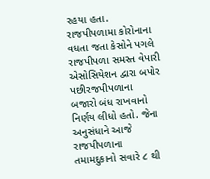રહયા હતા.
રાજપીપળામા કોરોનાના વધતા જતા કેસોને પગલે રાજપીપળા સમસ્ત વેપારી એસોસિયેશન દ્વારા બપોર પછીરજપીપળાના
બજારો બંધ રાખવાનો નિર્ણય લીધો હતો. જેના અનુસંધાને આજે રાજપીપળાના તમામદુકાનો સવારે ૮ થી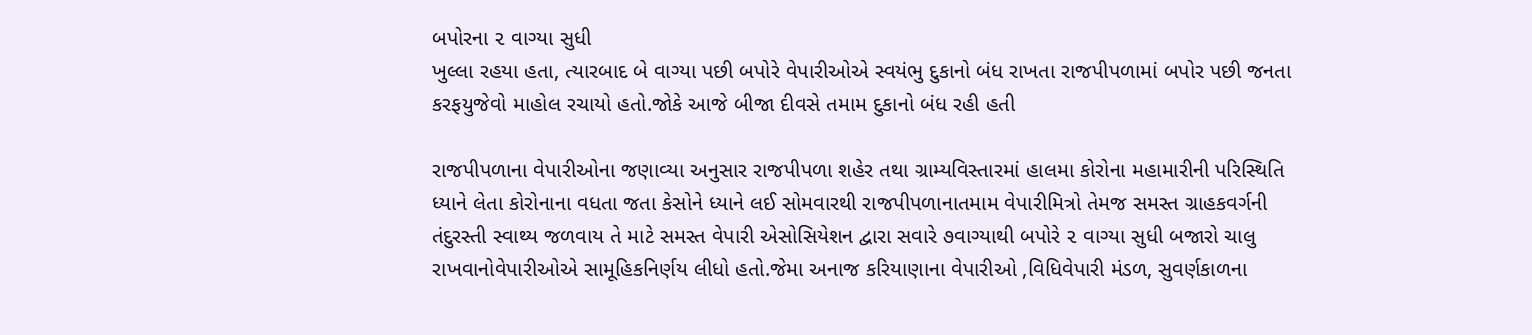બપોરના ૨ વાગ્યા સુધી
ખુલ્લા રહયા હતા, ત્યારબાદ બે વાગ્યા પછી બપોરે વેપારીઓએ સ્વયંભુ દુકાનો બંધ રાખતા રાજપીપળામાં બપોર પછી જનતા
કરફયુજેવો માહોલ રચાયો હતો.જોકે આજે બીજા દીવસે તમામ દુકાનો બંધ રહી હતી

રાજપીપળાના વેપારીઓના જણાવ્યા અનુસાર રાજપીપળા શહેર તથા ગ્રામ્યવિસ્તારમાં હાલમા કોરોના મહામારીની પરિસ્થિતિ
ધ્યાને લેતા કોરોનાના વધતા જતા કેસોને ધ્યાને લઈ સોમવારથી રાજપીપળાનાતમામ વેપારીમિત્રો તેમજ સમસ્ત ગ્રાહકવર્ગની
તંદુરસ્તી સ્વાથ્ય જળવાય તે માટે સમસ્ત વેપારી એસોસિયેશન દ્વારા સવારે ૭વાગ્યાથી બપોરે ૨ વાગ્યા સુધી બજારો ચાલુ
રાખવાનોવેપારીઓએ સામૂહિકનિર્ણય લીધો હતો.જેમા અનાજ કરિયાણાના વેપારીઓ ,વિધિવેપારી મંડળ, સુવર્ણકાળના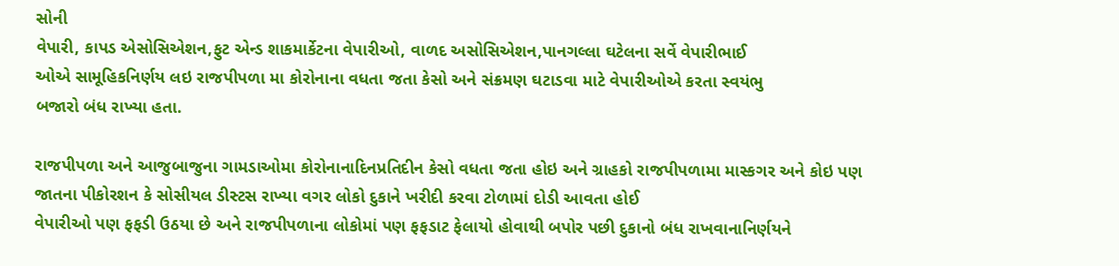સોની
વેપારી, કાપડ એસોસિએશન,ફુટ એન્ડ શાકમાર્કેટના વેપારીઓ, વાળદ અસોસિએશન,પાનગલ્લા ઘટેલના સર્વે વેપારીભાઈ
ઓએ સામૂહિકનિર્ણય લઇ રાજપીપળા મા કોરોનાના વધતા જતા કેસો અને સંક્રમણ ઘટાડવા માટે વેપારીઓએ કરતા સ્વયંભુ
બજારો બંધ રાખ્યા હતા.

રાજપીપળા અને આજુબાજુના ગામડાઓમા કોરોનાનાદિનપ્રતિદીન કેસો વધતા જતા હોઇ અને ગ્રાહકો રાજપીપળામા માસ્કગર અને કોઇ પણ જાતના પીકોરશન કે સોસીયલ ડીસ્ટસ રાખ્યા વગર લોકો દુકાને ખરીદી કરવા ટોળામાં દોડી આવતા હોઈ
વેપારીઓ પણ ફફડી ઉઠયા છે અને રાજપીપળાના લોકોમાં પણ ફફડાટ ફેલાયો હોવાથી બપોર પછી દુકાનો બંધ રાખવાનાનિર્ણયને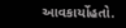આવકાર્યોહતો.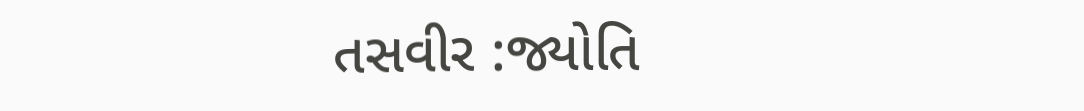તસવીર :જ્યોતિ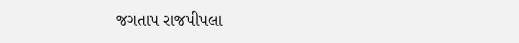જગતાપ રાજપીપલા